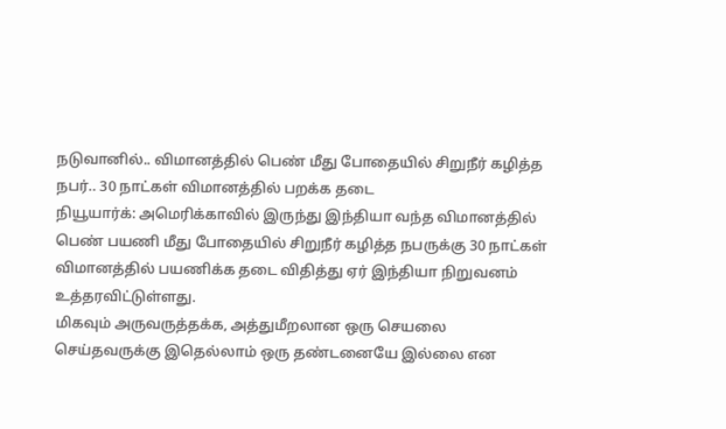நடுவானில்.. விமானத்தில் பெண் மீது போதையில் சிறுநீர் கழித்த நபர்.. 30 நாட்கள் விமானத்தில் பறக்க தடை
நியூயார்க்: அமெரிக்காவில் இருந்து இந்தியா வந்த விமானத்தில் பெண் பயணி மீது போதையில் சிறுநீர் கழித்த நபருக்கு 30 நாட்கள் விமானத்தில் பயணிக்க தடை விதித்து ஏர் இந்தியா நிறுவனம் உத்தரவிட்டுள்ளது.
மிகவும் அருவருத்தக்க, அத்துமீறலான ஒரு செயலை செய்தவருக்கு இதெல்லாம் ஒரு தண்டனையே இல்லை என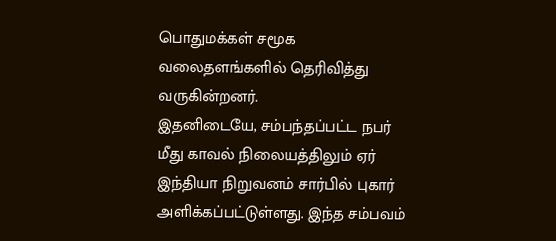பொதுமக்கள் சமூக வலைதளங்களில் தெரிவித்து வருகின்றனர்.
இதனிடையே, சம்பந்தப்பட்ட நபர் மீது காவல் நிலையத்திலும் ஏர் இந்தியா நிறுவனம் சார்பில் புகார் அளிக்கப்பட்டுள்ளது. இந்த சம்பவம்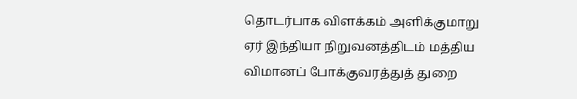தொடர்பாக விளக்கம் அளிக்குமாறு ஏர் இந்தியா நிறுவனத்திடம் மத்திய விமானப் போக்குவரத்துத் துறை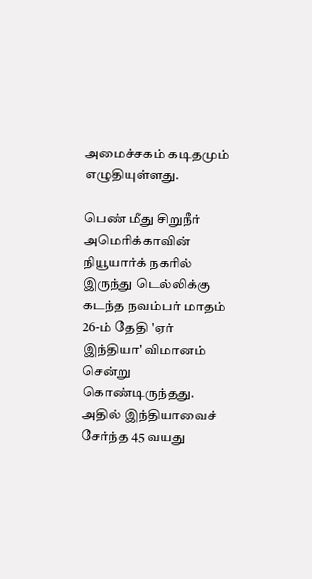அமைச்சகம் கடிதமும் எழுதியுள்ளது.

பெண் மீது சிறுநீர்
அமெரிக்காவின் நியூயார்க் நகரில் இருந்து டெல்லிக்கு கடந்த நவம்பர் மாதம் 26-ம் தேதி 'ஏர் இந்தியா' விமானம் சென்று கொண்டிருந்தது. அதில் இந்தியாவைச் சேர்ந்த 45 வயது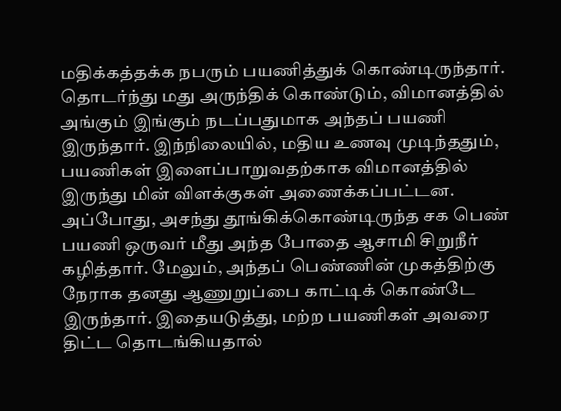மதிக்கத்தக்க நபரும் பயணித்துக் கொண்டிருந்தார். தொடர்ந்து மது அருந்திக் கொண்டும், விமானத்தில் அங்கும் இங்கும் நடப்பதுமாக அந்தப் பயணி இருந்தார். இந்நிலையில், மதிய உணவு முடிந்ததும், பயணிகள் இளைப்பாறுவதற்காக விமானத்தில் இருந்து மின் விளக்குகள் அணைக்கப்பட்டன. அப்போது, அசந்து தூங்கிக்கொண்டிருந்த சக பெண் பயணி ஒருவர் மீது அந்த போதை ஆசாமி சிறுநீர் கழித்தார். மேலும், அந்தப் பெண்ணின் முகத்திற்கு நேராக தனது ஆணுறுப்பை காட்டிக் கொண்டே இருந்தார். இதையடுத்து, மற்ற பயணிகள் அவரை திட்ட தொடங்கியதால்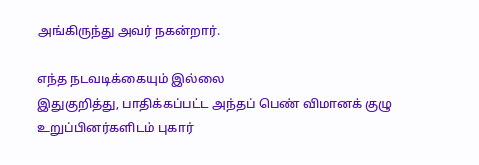அங்கிருந்து அவர் நகன்றார்.

எந்த நடவடிக்கையும் இல்லை
இதுகுறித்து, பாதிக்கப்பட்ட அந்தப் பெண் விமானக் குழு உறுப்பினர்களிடம் புகார்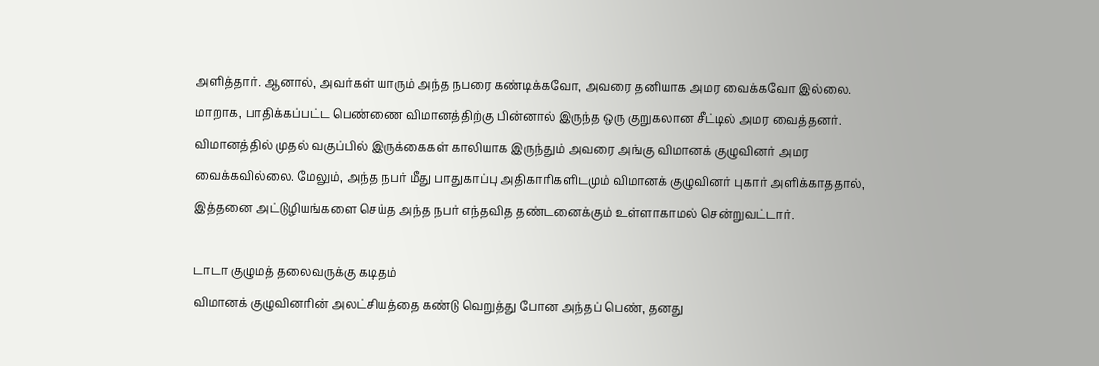அளித்தார். ஆனால், அவர்கள் யாரும் அந்த நபரை கண்டிக்கவோ, அவரை தனியாக அமர வைக்கவோ இல்லை. மாறாக, பாதிக்கப்பட்ட பெண்ணை விமானத்திற்கு பின்னால் இருந்த ஒரு குறுகலான சீட்டில் அமர வைத்தனர். விமானத்தில் முதல் வகுப்பில் இருக்கைகள் காலியாக இருந்தும் அவரை அங்கு விமானக் குழுவினர் அமர வைக்கவில்லை. மேலும், அந்த நபர் மீது பாதுகாப்பு அதிகாரிகளிடமும் விமானக் குழுவினர் புகார் அளிக்காததால், இத்தனை அட்டுழியங்களை செய்த அந்த நபர் எந்தவித தண்டனைக்கும் உள்ளாகாமல் சென்றுவட்டார்.

டாடா குழுமத் தலைவருக்கு கடிதம்
விமானக் குழுவினரின் அலட்சியத்தை கண்டு வெறுத்து போன அந்தப் பெண், தனது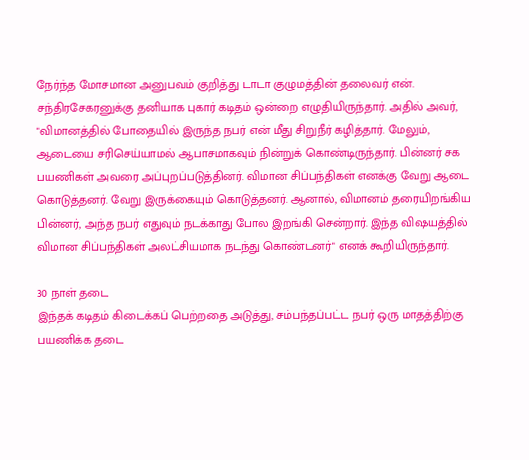நேர்ந்த மோசமான அனுபவம் குறித்து டாடா குழுமத்தின் தலைவர் என். சந்திரசேகரனுக்கு தனியாக புகார் கடிதம் ஒன்றை எழுதியிருந்தார். அதில் அவர், "விமானத்தில் போதையில் இருந்த நபர் என் மீது சிறுநீர் கழித்தார். மேலும், ஆடையை சரிசெய்யாமல் ஆபாசமாகவும் நின்றுக் கொண்டிருந்தார். பின்னர் சக பயணிகள் அவரை அப்புறப்படுத்தினர். விமான சிப்பந்திகள் எனக்கு வேறு ஆடை கொடுத்தனர். வேறு இருக்கையும் கொடுத்தனர். ஆனால், விமானம் தரையிறங்கிய பின்னர், அந்த நபர் எதுவும் நடக்காது போல இறங்கி சென்றார். இந்த விஷயத்தில் விமான சிப்பந்திகள் அலட்சியமாக நடந்து கொண்டனர்" எனக் கூறியிருந்தார்.

30 நாள் தடை
இந்தக் கடிதம் கிடைக்கப் பெற்றதை அடுத்து, சம்பந்தப்பட்ட நபர் ஒரு மாதத்திற்கு பயணிக்க தடை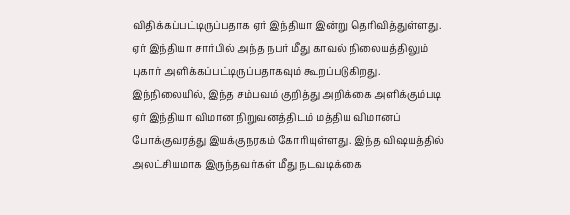விதிக்கப்பட்டிருப்பதாக ஏர் இந்தியா இன்று தெரிவித்துள்ளது. ஏர் இந்தியா சார்பில் அந்த நபர் மீது காவல் நிலையத்திலும் புகார் அளிக்கப்பட்டிருப்பதாகவும் கூறப்படுகிறது. இந்நிலையில், இந்த சம்பவம் குறித்து அறிக்கை அளிக்கும்படி ஏர் இந்தியா விமான நிறுவனத்திடம் மத்திய விமானப் போக்குவரத்து இயக்குநரகம் கோரியுள்ளது. இந்த விஷயத்தில் அலட்சியமாக இருந்தவர்கள் மீது நடவடிக்கை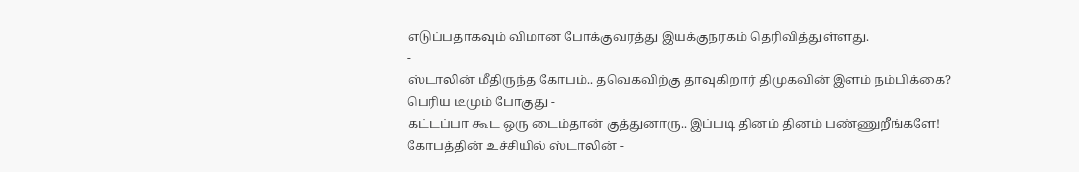எடுப்பதாகவும் விமான போக்குவரத்து இயக்குநரகம் தெரிவித்துள்ளது.
-
ஸ்டாலின் மீதிருந்த கோபம்.. தவெகவிற்கு தாவுகிறார் திமுகவின் இளம் நம்பிக்கை? பெரிய டீமும் போகுது -
கட்டப்பா கூட ஒரு டைம்தான் குத்துனாரு.. இப்படி தினம் தினம் பண்ணுறீங்களே! கோபத்தின் உச்சியில் ஸ்டாலின் -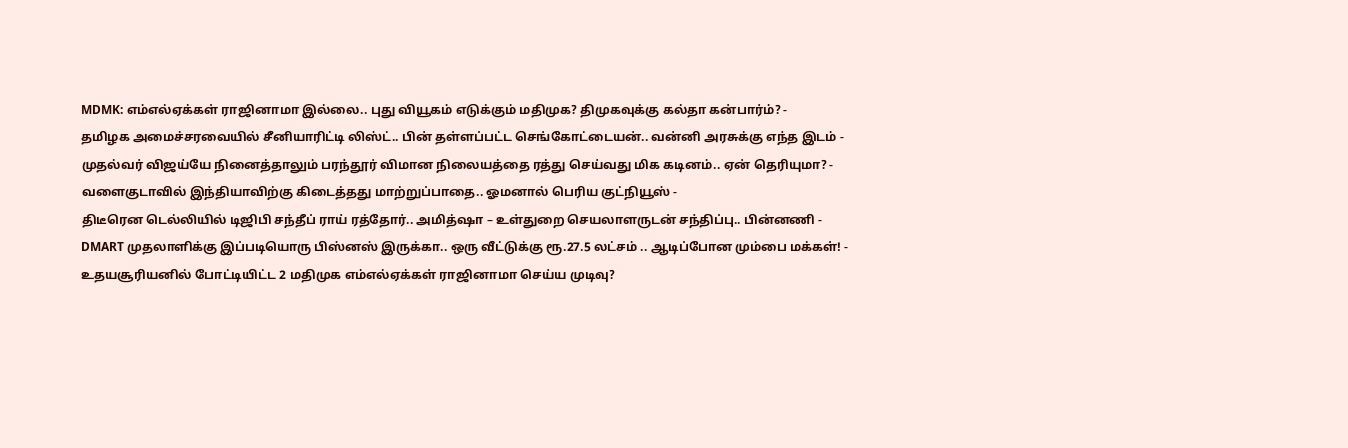MDMK: எம்எல்ஏக்கள் ராஜினாமா இல்லை.. புது வியூகம் எடுக்கும் மதிமுக? திமுகவுக்கு கல்தா கன்பார்ம்? -
தமிழக அமைச்சரவையில் சீனியாரிட்டி லிஸ்ட்.. பின் தள்ளப்பட்ட செங்கோட்டையன்.. வன்னி அரசுக்கு எந்த இடம் -
முதல்வர் விஜய்யே நினைத்தாலும் பரந்தூர் விமான நிலையத்தை ரத்து செய்வது மிக கடினம்.. ஏன் தெரியுமா? -
வளைகுடாவில் இந்தியாவிற்கு கிடைத்தது மாற்றுப்பாதை.. ஓமனால் பெரிய குட்நியூஸ் -
திடீரென டெல்லியில் டிஜிபி சந்தீப் ராய் ரத்தோர்.. அமித்ஷா – உள்துறை செயலாளருடன் சந்திப்பு.. பின்னணி -
DMART முதலாளிக்கு இப்படியொரு பிஸ்னஸ் இருக்கா.. ஒரு வீட்டுக்கு ரூ.27.5 லட்சம் .. ஆடிப்போன மும்பை மக்கள்! -
உதயசூரியனில் போட்டியிட்ட 2 மதிமுக எம்எல்ஏக்கள் ராஜினாமா செய்ய முடிவு?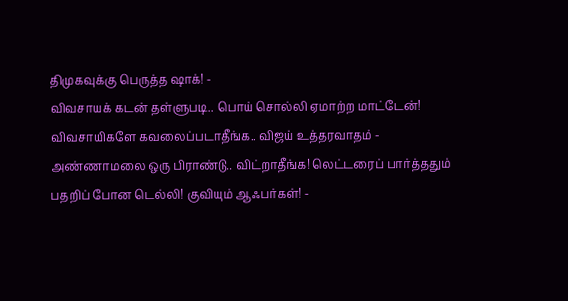திமுகவுக்கு பெருத்த ஷாக்! -
விவசாயக் கடன் தள்ளுபடி.. பொய் சொல்லி ஏமாற்ற மாட்டேன்! விவசாயிகளே கவலைப்படாதீங்க.. விஜய் உத்தரவாதம் -
அண்ணாமலை ஒரு பிராண்டு.. விட்றாதீங்க! லெட்டரைப் பார்த்ததும் பதறிப் போன டெல்லி! குவியும் ஆஃபர்கள்! -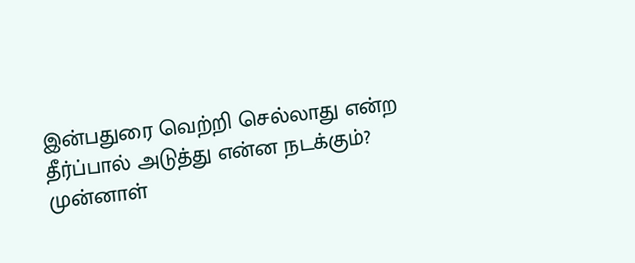இன்பதுரை வெற்றி செல்லாது என்ற தீர்ப்பால் அடுத்து என்ன நடக்கும்? முன்னாள்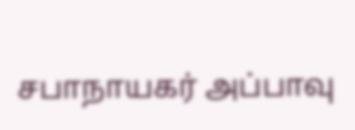சபாநாயகர் அப்பாவு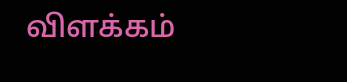விளக்கம்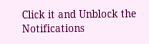Click it and Unblock the Notifications